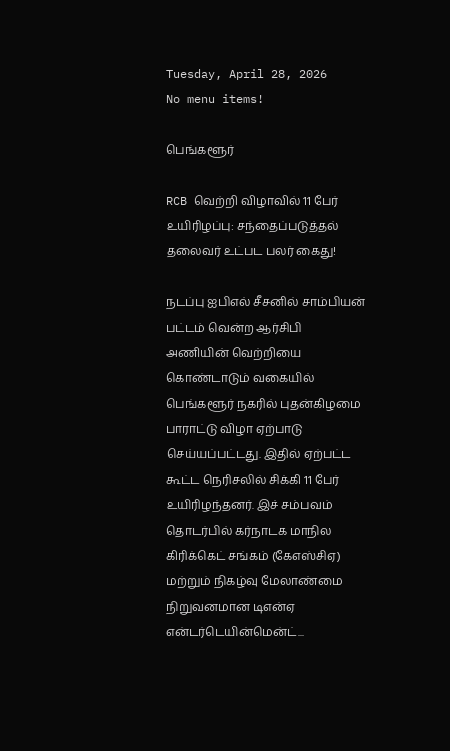Tuesday, April 28, 2026
No menu items!

பெங்களூர்

RCB வெற்றி விழாவில் 11 பேர் உயிரிழப்பு: சந்தைப்படுத்தல் தலைவர் உட்பட பலர் கைது!

நடப்பு ஐபிஎல் சீசனில் சாம்பியன் பட்டம் வென்ற ஆர்சிபி அணியின் வெற்றியை கொண்டாடும் வகையில் பெங்களூர் நகரில் புதன்கிழமை பாராட்டு விழா ஏற்பாடு செய்யப்பட்டது. இதில் ஏற்பட்ட கூட்ட நெரிசலில் சிக்கி 11 பேர் உயிரிழந்தனர். இச் சம்பவம் தொடர்பில் கர்நாடக மாநில கிரிக்கெட் சங்கம் (கேஎஸ்சிஏ) மற்றும் நிகழ்வு மேலாண்மை நிறுவனமான டிஎன்ஏ என்டர்டெயின்மென்ட்...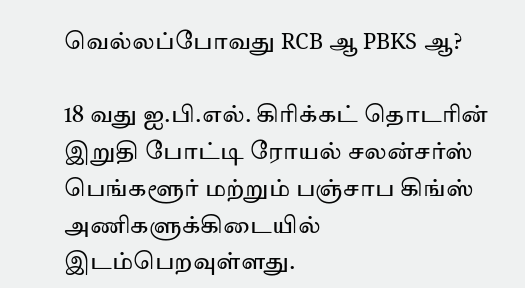வெல்லப்போவது RCB ஆ PBKS ஆ?

18 வது ஐ.பி.எல். கிரிக்கட் தொடரின் இறுதி போட்டி ரோயல் சலன்சர்ஸ் பெங்களூர் மற்றும் பஞ்சாப கிங்ஸ் அணிகளுக்கிடையில் இடம்பெறவுள்ளது.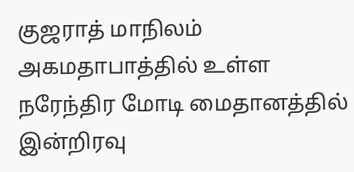குஜராத் மாநிலம் அகமதாபாத்தில் உள்ள நரேந்திர மோடி மைதானத்தில் இன்றிரவு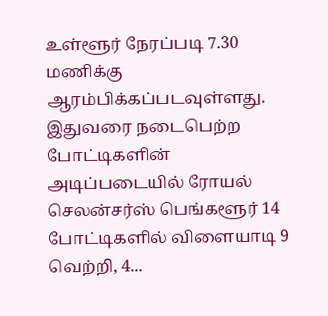உள்ளூர் நேரப்படி 7.30 மணிக்கு ஆரம்பிக்கப்படவுள்ளது. இதுவரை நடைபெற்ற போட்டிகளின் அடிப்படையில் ரோயல் செலன்சர்ஸ் பெங்களூர் 14 போட்டிகளில் விளையாடி 9 வெற்றி, 4...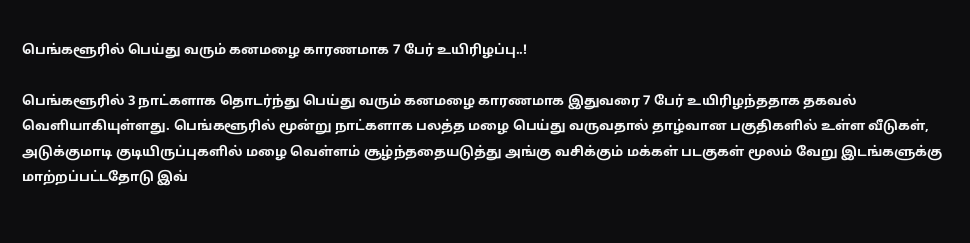பெங்களூரில் பெய்து வரும் கனமழை காரணமாக 7 பேர் உயிரிழப்பு..!

பெங்களூரில் 3 நாட்களாக தொடர்ந்து பெய்து வரும் கனமழை காரணமாக இதுவரை 7 பேர் உயிரிழந்ததாக தகவல் வெளியாகியுள்ளது. பெங்களூரில் மூன்று நாட்களாக பலத்த மழை பெய்து வருவதால் தாழ்வான பகுதிகளில் உள்ள வீடுகள், அடுக்குமாடி குடியிருப்புகளில் மழை வெள்ளம் சூழ்ந்ததையடுத்து அங்கு வசிக்கும் மக்கள் படகுகள் மூலம் வேறு இடங்களுக்கு மாற்றப்பட்டதோடு இவ்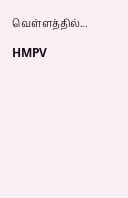வெள்ளத்தில்...

HMPV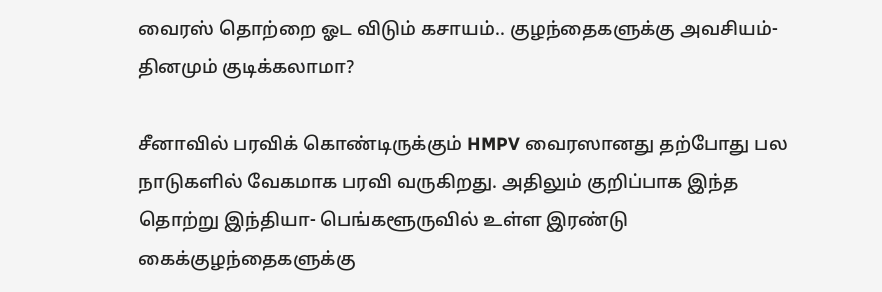வைரஸ் தொற்றை ஓட விடும் கசாயம்.. குழந்தைகளுக்கு அவசியம்- தினமும் குடிக்கலாமா?

சீனாவில் பரவிக் கொண்டிருக்கும் HMPV வைரஸானது தற்போது பல நாடுகளில் வேகமாக பரவி வருகிறது. அதிலும் குறிப்பாக இந்த தொற்று இந்தியா- பெங்களூருவில் உள்ள இரண்டு கைக்குழந்தைகளுக்கு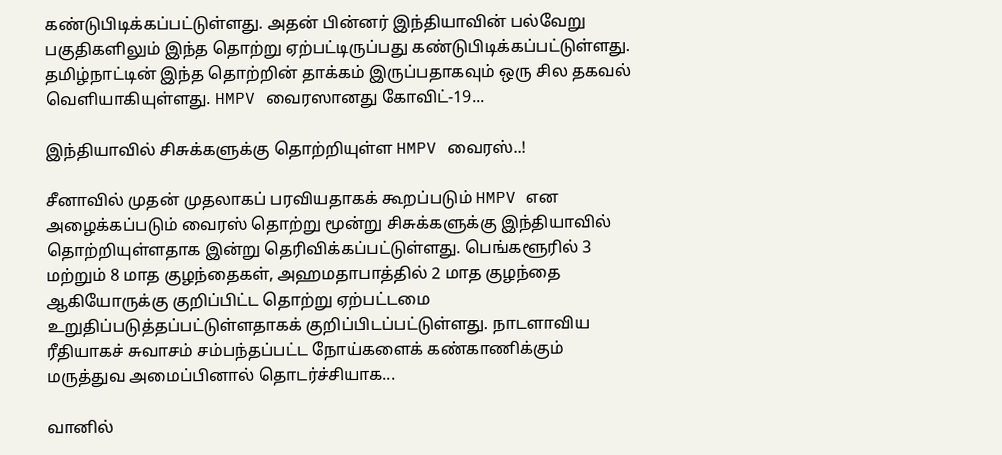கண்டுபிடிக்கப்பட்டுள்ளது. அதன் பின்னர் இந்தியாவின் பல்வேறு பகுதிகளிலும் இந்த தொற்று ஏற்பட்டிருப்பது கண்டுபிடிக்கப்பட்டுள்ளது. தமிழ்நாட்டின் இந்த தொற்றின் தாக்கம் இருப்பதாகவும் ஒரு சில தகவல் வெளியாகியுள்ளது. HMPV வைரஸானது கோவிட்-19...

இந்தியாவில் சிசுக்களுக்கு தொற்றியுள்ள HMPV வைரஸ்..!

சீனாவில் முதன் முதலாகப் பரவியதாகக் கூறப்படும் HMPV என அழைக்கப்படும் வைரஸ் தொற்று மூன்று சிசுக்களுக்கு இந்தியாவில் தொற்றியுள்ளதாக இன்று தெரிவிக்கப்பட்டுள்ளது. பெங்களூரில் 3 மற்றும் 8 மாத குழந்தைகள், அஹமதாபாத்தில் 2 மாத குழந்தை ஆகியோருக்கு குறிப்பிட்ட தொற்று ஏற்பட்டமை உறுதிப்படுத்தப்பட்டுள்ளதாகக் குறிப்பிடப்பட்டுள்ளது. நாடளாவிய ரீதியாகச் சுவாசம் சம்பந்தப்பட்ட நோய்களைக் கண்காணிக்கும் மருத்துவ அமைப்பினால் தொடர்ச்சியாக...

வானில்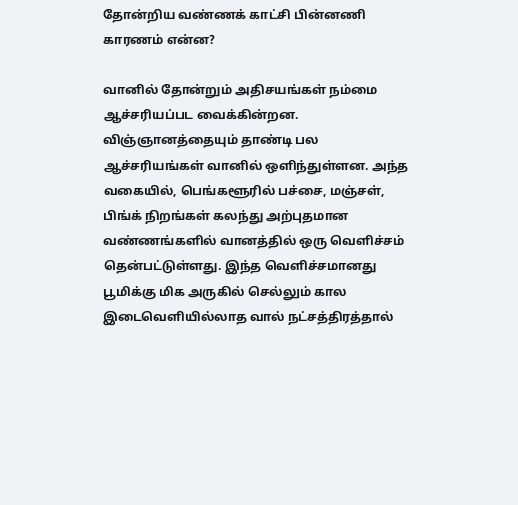தோன்றிய வண்ணக் காட்சி பின்னணி காரணம் என்ன?

வானில் தோன்றும் அதிசயங்கள் நம்மை ஆச்சரியப்பட வைக்கின்றன. விஞ்ஞானத்தையும் தாண்டி பல ஆச்சரியங்கள் வானில் ஒளிந்துள்ளன. அந்த வகையில், பெங்களூரில் பச்சை, மஞ்சள், பிங்க் நிறங்கள் கலந்து அற்புதமான வண்ணங்களில் வானத்தில் ஒரு வெளிச்சம் தென்பட்டுள்ளது. இந்த வெளிச்சமானது பூமிக்கு மிக அருகில் செல்லும் கால இடைவெளியில்லாத வால் நட்சத்திரத்தால்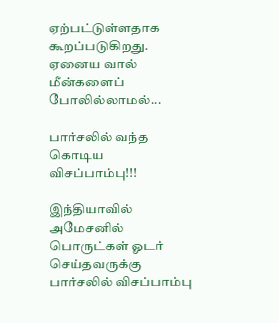ஏற்பட்டுள்ளதாக கூறப்படுகிறது. ஏனைய வால் மீன்களைப் போலில்லாமல்...

பார்சலில் வந்த கொடிய விசப்பாம்பு!!!

இந்தியாவில் அமேசனில் பொருட்கள் ஓடர் செய்தவருக்கு பார்சலில் விசப்பாம்பு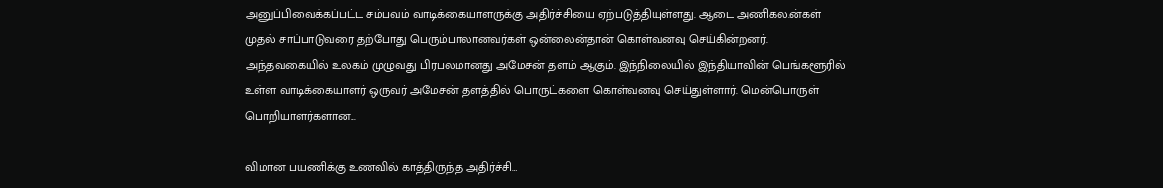அனுப்பிவைக்கப்பட்ட சம்பவம் வாடிக்கையாளருக்கு அதிர்ச்சியை ஏற்படுத்தியுள்ளது. ஆடை அணிகல.ன்கள் முதல் சாப்பாடுவரை தற்போது பெரும்பாலானவர்கள் ஒன்லைன்தான் கொள்வனவு செய்கின்றனர். அந்தவகையில் உலகம் முழுவது பிரபலமானது அமேசன் தளம் ஆகும். இந்நிலையில் இந்தியாவின் பெங்களூரில் உள்ள வாடிக்கையாளர் ஒருவர் அமேசன் தளத்தில் பொருட்களை கொள்வனவு செய்துள்ளார். மென்பொருள் பொறியாளர்களான...

விமான பயணிக்கு உணவில் காத்திருந்த அதிர்ச்சி…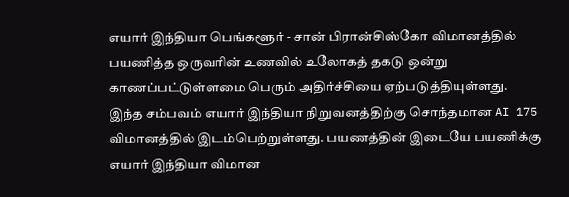எயார் இந்தியா பெங்களூர் - சான் பிரான்சிஸ்கோ விமானத்தில் பயணித்த ஒருவரின் உணவில் உலோகத் தகடு ஒன்று காணப்பட்டுள்ளமை பெரும் அதிர்ச்சியை ஏற்படுத்தியுள்ளது. இந்த சம்பவம் எயார் இந்தியா நிறுவனத்திற்கு சொந்தமான AI 175 விமானத்தில் இடம்பெற்றுள்ளது. பயணத்தின் இடையே பயணிக்கு எயார் இந்தியா விமான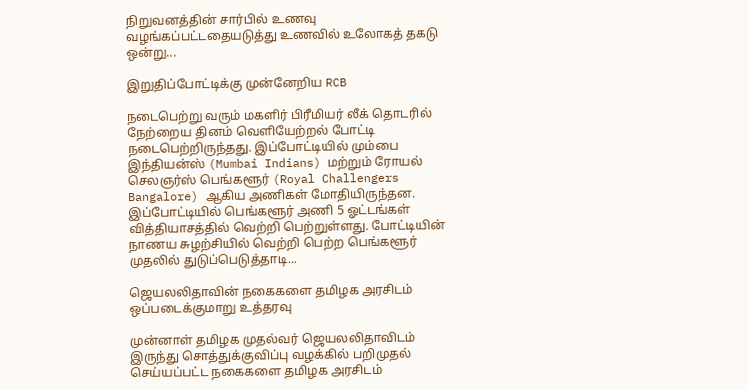நிறுவனத்தின் சார்பில் உணவு வழங்கப்பட்டதையடுத்து உணவில் உலோகத் தகடு ஒன்று...

இறுதிப்போட்டிக்கு முன்னேறிய RCB

நடைபெற்று வரும் மகளிர் பிரீமியர் லீக் தொடரில் நேற்றைய தினம் வெளியேற்றல் போட்டி நடைபெற்றிருந்தது. இப்போட்டியில் மும்பை இந்தியன்ஸ் (Mumbai Indians) மற்றும் ரோயல் செலஞர்ஸ் பெங்களூர் (Royal Challengers Bangalore) ஆகிய அணிகள் மோதியிருந்தன. இப்போட்டியில் பெங்களூர் அணி 5 ஓட்டங்கள் வித்தியாசத்தில் வெற்றி பெற்றுள்ளது. போட்டியின் நாணய சுழற்சியில் வெற்றி பெற்ற பெங்களூர் முதலில் துடுப்பெடுத்தாடி...

ஜெயலலிதாவின் நகைகளை தமிழக அரசிடம் ஒப்படைக்குமாறு உத்தரவு

முன்னாள் தமிழக முதல்வர் ஜெயலலிதாவிடம் இருந்து சொத்துக்குவிப்பு வழக்கில் பறிமுதல் செய்யப்பட்ட நகைகளை தமிழக அரசிடம்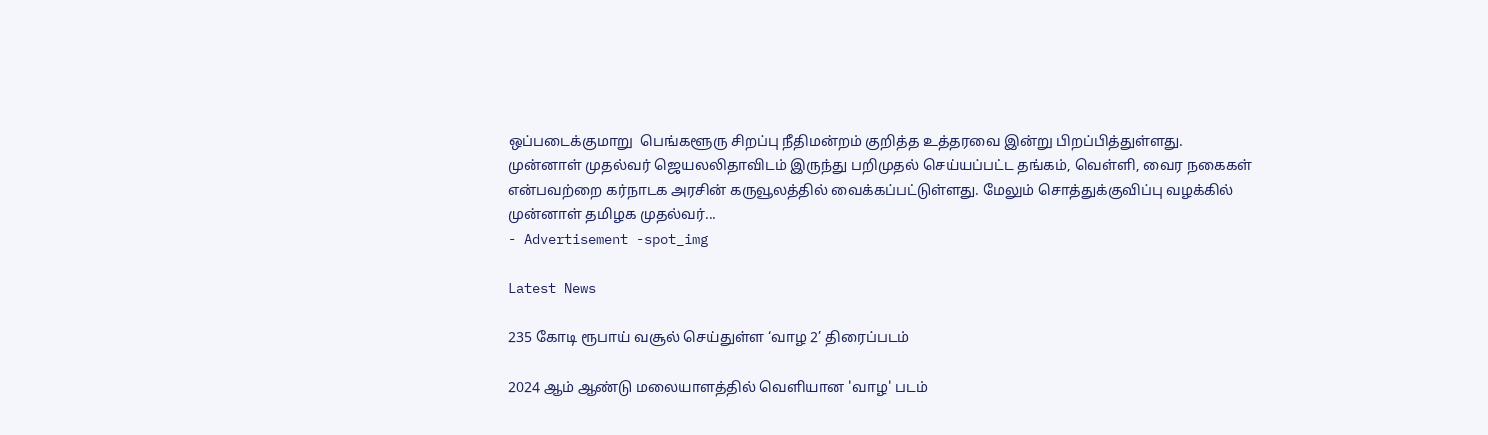ஒப்படைக்குமாறு  பெங்களூரு சிறப்பு நீதிமன்றம் குறித்த உத்தரவை இன்று பிறப்பித்துள்ளது. முன்னாள் முதல்வர் ஜெயலலிதாவிடம் இருந்து பறிமுதல் செய்யப்பட்ட தங்கம், வெள்ளி, வைர நகைகள்  என்பவற்றை கர்நாடக அரசின் கருவூலத்தில் வைக்கப்பட்டுள்ளது. மேலும் சொத்துக்குவிப்பு வழக்கில் முன்னாள் தமிழக முதல்வர்...
- Advertisement -spot_img

Latest News

235 கோடி ரூபாய் வசூல் செய்துள்ள ‘வாழ 2’ திரைப்படம்

2024 ஆம் ஆண்டு மலையாளத்தில் வெளியான 'வாழ' படம்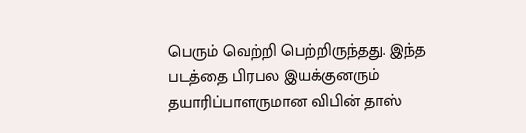பெரும் வெற்றி பெற்றிருந்தது. இந்த படத்தை பிரபல இயக்குனரும் தயாரிப்பாளருமான விபின் தாஸ்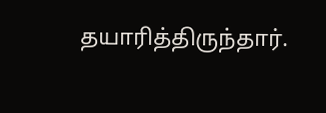தயாரித்திருந்தார்.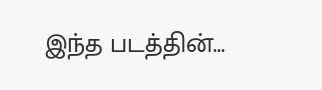இந்த படத்தின்...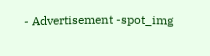- Advertisement -spot_img